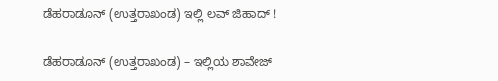ಡೆಹರಾಡೂನ್ (ಉತ್ತರಾಖಂಡ) ಇಲ್ಲಿ ಲವ್ ಜಿಹಾದ್ !

ಡೆಹರಾಡೂನ್ (ಉತ್ತರಾಖಂಡ) – ಇಲ್ಲಿಯ ಶಾವೇಜ್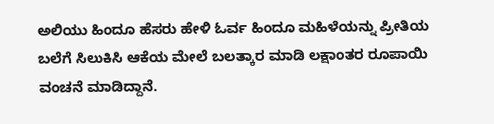ಅಲಿಯು ಹಿಂದೂ ಹೆಸರು ಹೇಳಿ ಓರ್ವ ಹಿಂದೂ ಮಹಿಳೆಯನ್ನು ಪ್ರೀತಿಯ ಬಲೆಗೆ ಸಿಲುಕಿಸಿ ಆಕೆಯ ಮೇಲೆ ಬಲತ್ಕಾರ ಮಾಡಿ ಲಕ್ಷಾಂತರ ರೂಪಾಯಿ ವಂಚನೆ ಮಾಡಿದ್ದಾನೆ.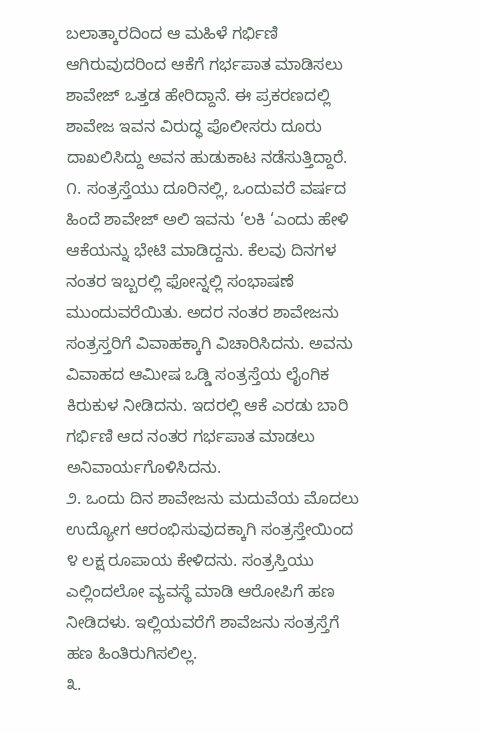ಬಲಾತ್ಕಾರದಿಂದ ಆ ಮಹಿಳೆ ಗರ್ಭಿಣಿ ಆಗಿರುವುದರಿಂದ ಆಕೆಗೆ ಗರ್ಭಪಾತ ಮಾಡಿಸಲು ಶಾವೇಜ್ ಒತ್ತಡ ಹೇರಿದ್ದಾನೆ. ಈ ಪ್ರಕರಣದಲ್ಲಿ ಶಾವೇಜ ಇವನ ವಿರುದ್ಧ ಪೊಲೀಸರು ದೂರು ದಾಖಲಿಸಿದ್ದು ಅವನ ಹುಡುಕಾಟ ನಡೆಸುತ್ತಿದ್ದಾರೆ.
೧. ಸಂತ್ರಸ್ತೆಯು ದೂರಿನಲ್ಲಿ, ಒಂದುವರೆ ವರ್ಷದ ಹಿಂದೆ ಶಾವೇಜ್ ಅಲಿ ಇವನು ‘ಲಕಿ ‘ಎಂದು ಹೇಳಿ ಆಕೆಯನ್ನು ಭೇಟಿ ಮಾಡಿದ್ದನು. ಕೆಲವು ದಿನಗಳ ನಂತರ ಇಬ್ಬರಲ್ಲಿ ಫೋನ್ನಲ್ಲಿ ಸಂಭಾಷಣೆ ಮುಂದುವರೆಯಿತು. ಅದರ ನಂತರ ಶಾವೇಜನು ಸಂತ್ರಸ್ತರಿಗೆ ವಿವಾಹಕ್ಕಾಗಿ ವಿಚಾರಿಸಿದನು. ಅವನು ವಿವಾಹದ ಆಮೀಷ ಒಡ್ಡಿ ಸಂತ್ರಸ್ತೆಯ ಲೈಂಗಿಕ ಕಿರುಕುಳ ನೀಡಿದನು. ಇದರಲ್ಲಿ ಆಕೆ ಎರಡು ಬಾರಿ ಗರ್ಭಿಣಿ ಆದ ನಂತರ ಗರ್ಭಪಾತ ಮಾಡಲು ಅನಿವಾರ್ಯಗೊಳಿಸಿದನು.
೨. ಒಂದು ದಿನ ಶಾವೇಜನು ಮದುವೆಯ ಮೊದಲು ಉದ್ಯೋಗ ಆರಂಭಿಸುವುದಕ್ಕಾಗಿ ಸಂತ್ರಸ್ತೇಯಿಂದ ೪ ಲಕ್ಷ ರೂಪಾಯ ಕೇಳಿದನು. ಸಂತ್ರಸ್ತಿಯು ಎಲ್ಲಿಂದಲೋ ವ್ಯವಸ್ಥೆ ಮಾಡಿ ಆರೋಪಿಗೆ ಹಣ ನೀಡಿದಳು. ಇಲ್ಲಿಯವರೆಗೆ ಶಾವೆಜನು ಸಂತ್ರಸ್ತೆಗೆ ಹಣ ಹಿಂತಿರುಗಿಸಲಿಲ್ಲ.
೩.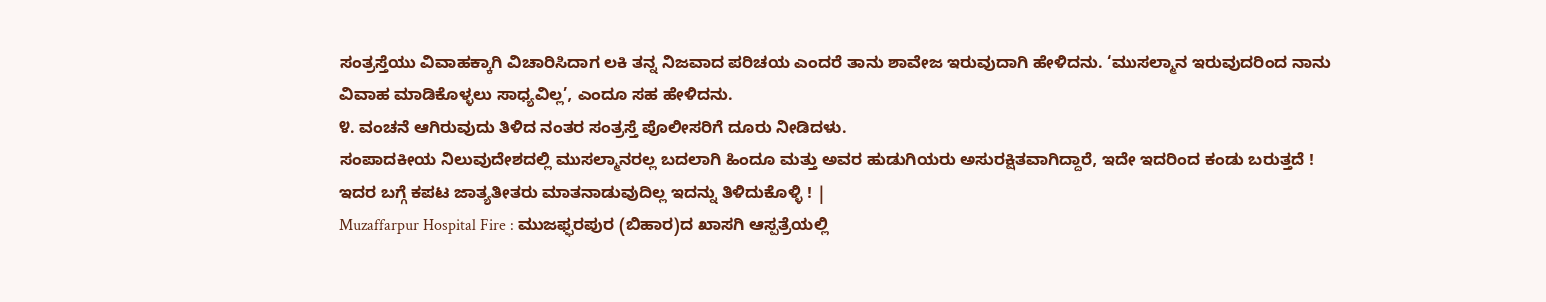ಸಂತ್ರಸ್ತೆಯು ವಿವಾಹಕ್ಕಾಗಿ ವಿಚಾರಿಸಿದಾಗ ಲಕಿ ತನ್ನ ನಿಜವಾದ ಪರಿಚಯ ಎಂದರೆ ತಾನು ಶಾವೇಜ ಇರುವುದಾಗಿ ಹೇಳಿದನು. ‘ಮುಸಲ್ಮಾನ ಇರುವುದರಿಂದ ನಾನು ವಿವಾಹ ಮಾಡಿಕೊಳ್ಳಲು ಸಾಧ್ಯವಿಲ್ಲ’, ಎಂದೂ ಸಹ ಹೇಳಿದನು.
೪. ವಂಚನೆ ಆಗಿರುವುದು ತಿಳಿದ ನಂತರ ಸಂತ್ರಸ್ತೆ ಪೊಲೀಸರಿಗೆ ದೂರು ನೀಡಿದಳು.
ಸಂಪಾದಕೀಯ ನಿಲುವುದೇಶದಲ್ಲಿ ಮುಸಲ್ಮಾನರಲ್ಲ ಬದಲಾಗಿ ಹಿಂದೂ ಮತ್ತು ಅವರ ಹುಡುಗಿಯರು ಅಸುರಕ್ಷಿತವಾಗಿದ್ದಾರೆ, ಇದೇ ಇದರಿಂದ ಕಂಡು ಬರುತ್ತದೆ ! ಇದರ ಬಗ್ಗೆ ಕಪಟ ಜಾತ್ಯತೀತರು ಮಾತನಾಡುವುದಿಲ್ಲ ಇದನ್ನು ತಿಳಿದುಕೊಳ್ಳಿ ! |
Muzaffarpur Hospital Fire : ಮುಜಫ್ಫರಪುರ (ಬಿಹಾರ)ದ ಖಾಸಗಿ ಆಸ್ಪತ್ರೆಯಲ್ಲಿ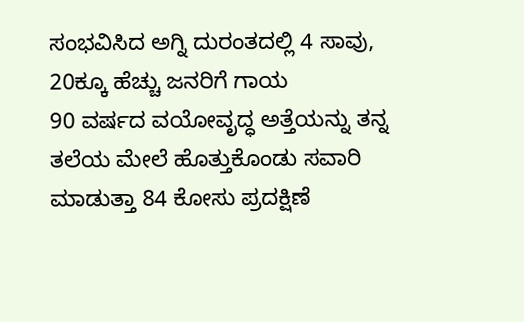ಸಂಭವಿಸಿದ ಅಗ್ನಿ ದುರಂತದಲ್ಲಿ 4 ಸಾವು, 20ಕ್ಕೂ ಹೆಚ್ಚು ಜನರಿಗೆ ಗಾಯ
90 ವರ್ಷದ ವಯೋವೃದ್ಧ ಅತ್ತೆಯನ್ನು ತನ್ನ ತಲೆಯ ಮೇಲೆ ಹೊತ್ತುಕೊಂಡು ಸವಾರಿ ಮಾಡುತ್ತಾ 84 ಕೋಸು ಪ್ರದಕ್ಷಿಣೆ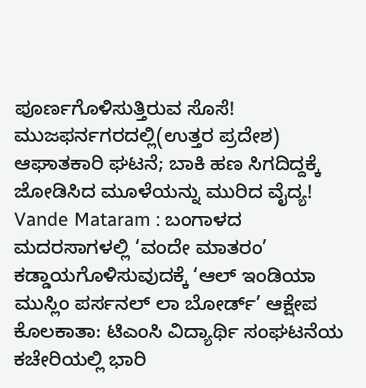ಪೂರ್ಣಗೊಳಿಸುತ್ತಿರುವ ಸೊಸೆ!
ಮುಜಫರ್ನಗರದಲ್ಲಿ(ಉತ್ತರ ಪ್ರದೇಶ) ಆಘಾತಕಾರಿ ಘಟನೆ; ಬಾಕಿ ಹಣ ಸಿಗದಿದ್ದಕ್ಕೆ ಜೋಡಿಸಿದ ಮೂಳೆಯನ್ನು ಮುರಿದ ವೈದ್ಯ!
Vande Mataram : ಬಂಗಾಳದ ಮದರಸಾಗಳಲ್ಲಿ ‘ವಂದೇ ಮಾತರಂ’ ಕಡ್ಡಾಯಗೊಳಿಸುವುದಕ್ಕೆ ‘ಆಲ್ ಇಂಡಿಯಾ ಮುಸ್ಲಿಂ ಪರ್ಸನಲ್ ಲಾ ಬೋರ್ಡ್’ ಆಕ್ಷೇಪ
ಕೊಲಕಾತಾ: ಟಿಎಂಸಿ ವಿದ್ಯಾರ್ಥಿ ಸಂಘಟನೆಯ ಕಚೇರಿಯಲ್ಲಿ ಭಾರಿ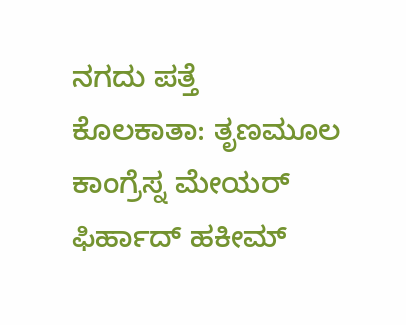ನಗದು ಪತ್ತೆ
ಕೊಲಕಾತಾ: ತೃಣಮೂಲ ಕಾಂಗ್ರೆಸ್ನ ಮೇಯರ್ ಫಿರ್ಹಾದ್ ಹಕೀಮ್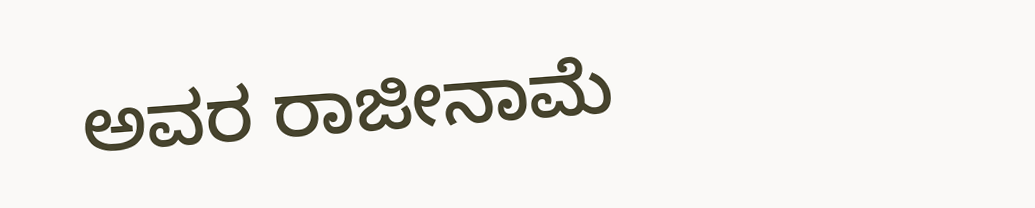ಅವರ ರಾಜೀನಾಮೆ